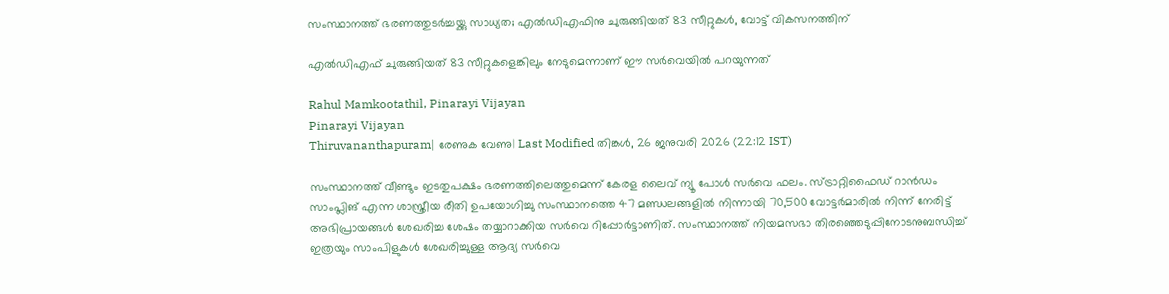സംസ്ഥാനത്ത് ഭരണത്തുടര്‍ച്ചയ്ക്കു സാധ്യത; എല്‍ഡിഎഫിനു ചുരുങ്ങിയത് 83 സീറ്റുകള്‍, വോട്ട് വികസനത്തിന്

എല്‍ഡിഎഫ് ചുരുങ്ങിയത് 83 സീറ്റുകളെങ്കിലും നേടുമെന്നാണ് ഈ സര്‍വെയില്‍ പറയുന്നത്

Rahul Mamkootathil, Pinarayi Vijayan
Pinarayi Vijayan
Thiruvananthapuram| രേണുക വേണു| Last Modified തിങ്കള്‍, 26 ജനുവരി 2026 (22:12 IST)

സംസ്ഥാനത്ത് വീണ്ടും ഇടതുപക്ഷം ഭരണത്തിലെത്തുമെന്ന് കേരള ലൈവ് ന്യൂ പോള്‍ സര്‍വെ ഫലം. സ്ട്രാറ്റിഫൈഡ് റാന്‍ഡം സാംപ്ലിങ് എന്ന ശാസ്ത്രീയ രീതി ഉപയോഗിച്ചു സംസ്ഥാനത്തെ 47 മണ്ഡലങ്ങളില്‍ നിന്നായി 70,500 വോട്ടര്‍മാരില്‍ നിന്ന് നേരിട്ട് അഭിപ്രായങ്ങള്‍ ശേഖരിച്ച ശേഷം തയ്യാറാക്കിയ സര്‍വെ റിപ്പോര്‍ട്ടാണിത്. സംസ്ഥാനത്ത് നിയമസഭാ തിരഞ്ഞെടുപ്പിനോടനുബന്ധിച്ച് ഇത്രയും സാംപിളുകള്‍ ശേഖരിച്ചുള്ള ആദ്യ സര്‍വെ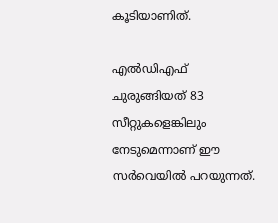കൂടിയാണിത്.

എല്‍ഡിഎഫ് ചുരുങ്ങിയത് 83 സീറ്റുകളെങ്കിലും നേടുമെന്നാണ് ഈ സര്‍വെയില്‍ പറയുന്നത്.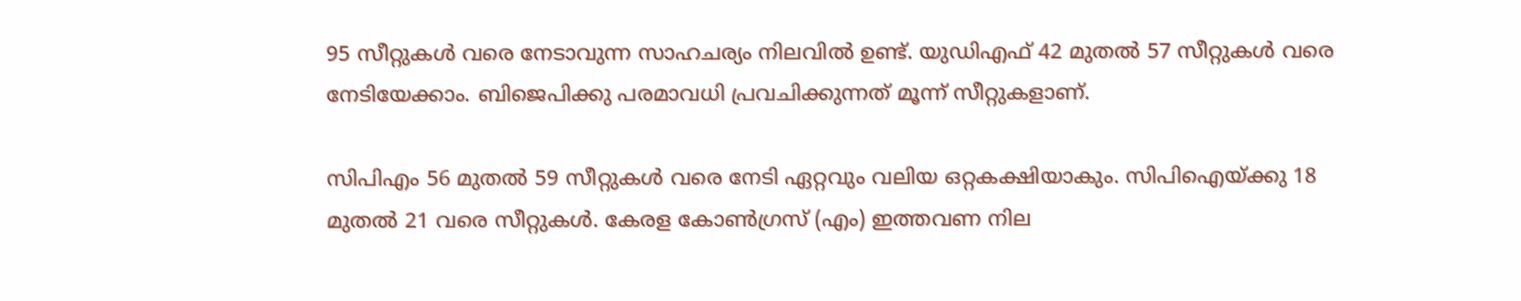95 സീറ്റുകള്‍ വരെ നേടാവുന്ന സാഹചര്യം നിലവില്‍ ഉണ്ട്. യുഡിഎഫ് 42 മുതല്‍ 57 സീറ്റുകള്‍ വരെ നേടിയേക്കാം. ബിജെപിക്കു പരമാവധി പ്രവചിക്കുന്നത് മൂന്ന് സീറ്റുകളാണ്.

സിപിഎം 56 മുതല്‍ 59 സീറ്റുകള്‍ വരെ നേടി ഏറ്റവും വലിയ ഒറ്റകക്ഷിയാകും. സിപിഐയ്ക്കു 18 മുതല്‍ 21 വരെ സീറ്റുകള്‍. കേരള കോണ്‍ഗ്രസ് (എം) ഇത്തവണ നില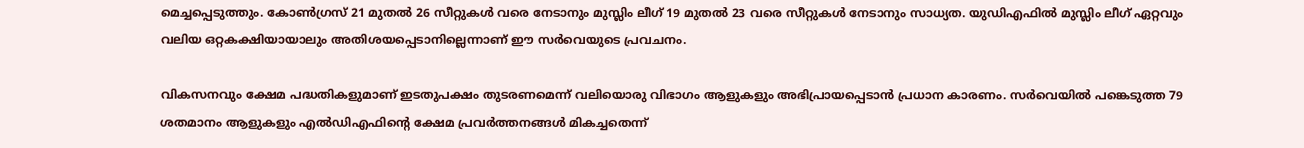മെച്ചപ്പെടുത്തും. കോണ്‍ഗ്രസ് 21 മുതല്‍ 26 സീറ്റുകള്‍ വരെ നേടാനും മുസ്ലിം ലീഗ് 19 മുതല്‍ 23 വരെ സീറ്റുകള്‍ നേടാനും സാധ്യത. യുഡിഎഫില്‍ മുസ്ലിം ലീഗ് ഏറ്റവും വലിയ ഒറ്റകക്ഷിയായാലും അതിശയപ്പെടാനില്ലെന്നാണ് ഈ സര്‍വെയുടെ പ്രവചനം.

വികസനവും ക്ഷേമ പദ്ധതികളുമാണ് ഇടതുപക്ഷം തുടരണമെന്ന് വലിയൊരു വിഭാഗം ആളുകളും അഭിപ്രായപ്പെടാന്‍ പ്രധാന കാരണം. സര്‍വെയില്‍ പങ്കെടുത്ത 79 ശതമാനം ആളുകളും എല്‍ഡിഎഫിന്റെ ക്ഷേമ പ്രവര്‍ത്തനങ്ങള്‍ മികച്ചതെന്ന്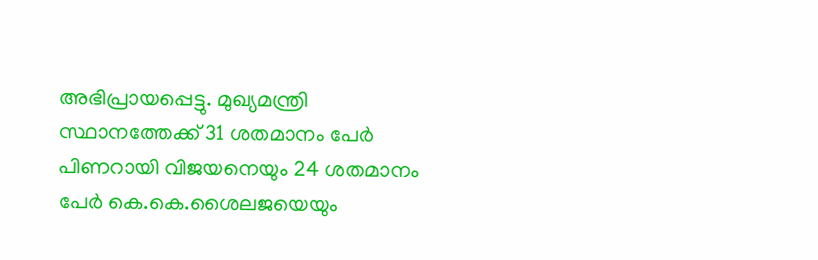അഭിപ്രായപ്പെട്ടു. മുഖ്യമന്ത്രി സ്ഥാനത്തേക്ക് 31 ശതമാനം പേര്‍ പിണറായി വിജയനെയും 24 ശതമാനം പേര്‍ കെ.കെ.ശൈലജയെയും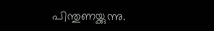പിന്തുണയ്ക്കുന്നു.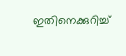ഇതിനെക്കുറിച്ച്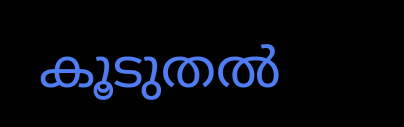കൂടുതല്‍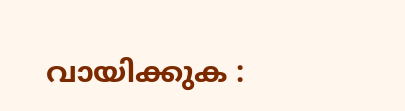വായിക്കുക :